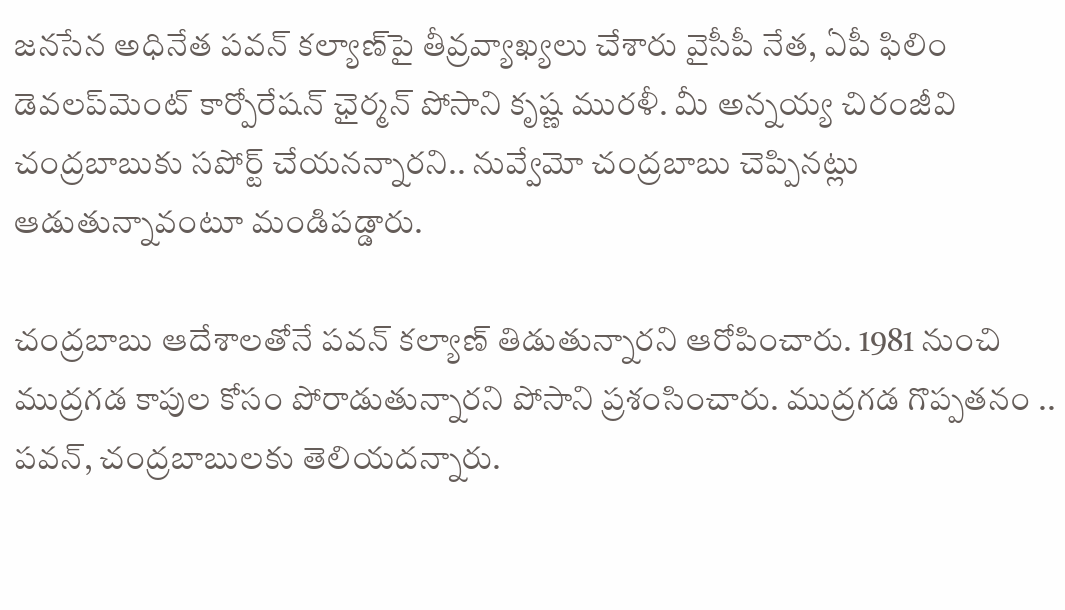జనసేన అధినేత పవన్ కల్యాణ్‌పై తీవ్రవ్యాఖ్యలు చేశారు వైసీపీ నేత, ఏపీ ఫిలిం డెవలప్‌మెంట్ కార్పోరేషన్ ఛైర్మన్ పోసాని కృష్ణ మురళీ. మీ అన్నయ్య చిరంజీవి చంద్రబాబుకు సపోర్ట్ చేయనన్నారని.. నువ్వేమో చంద్రబాబు చెప్పినట్లు ఆడుతున్నావంటూ మండిపడ్డారు.

చంద్రబాబు ఆదేశాలతోనే పవన్ కల్యాణ్ తిడుతున్నారని ఆరోపించారు. 1981 నుంచి ముద్రగడ కాపుల కోసం పోరాడుతున్నారని పోసాని ప్రశంసించారు. ముద్రగడ గొప్పతనం .. పవన్, చంద్రబాబులకు తెలియదన్నారు.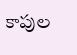కాపుల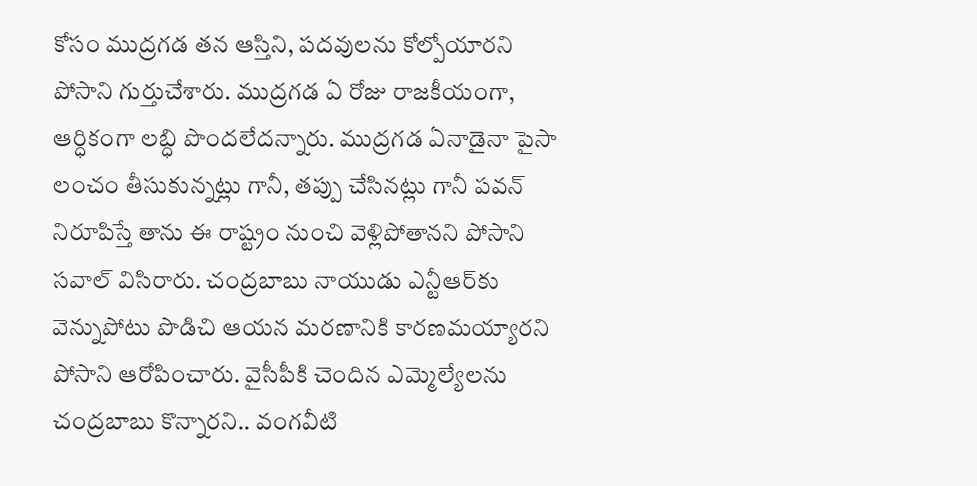కోసం ముద్రగడ తన ఆస్తిని, పదవులను కోల్పోయారని పోసాని గుర్తుచేశారు. ముద్రగడ ఏ రోజు రాజకీయంగా, ఆర్ధికంగా లబ్ధి పొందలేదన్నారు. ముద్రగడ ఏనాడైనా పైసా లంచం తీసుకున్నట్లు గానీ, తప్పు చేసినట్లు గానీ పవన్ నిరూపిస్తే తాను ఈ రాష్ట్రం నుంచి వెళ్లిపోతానని పోసాని సవాల్ విసిరారు. చంద్రబాబు నాయుడు ఎన్టీఆర్‌కు వెన్నుపోటు పొడిచి ఆయన మరణానికి కారణమయ్యారని పోసాని ఆరోపించారు. వైసీపీకి చెందిన ఎమ్మెల్యేలను చంద్రబాబు కొన్నారని.. వంగవీటి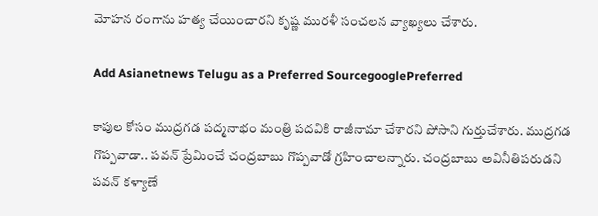మోహన రంగాను హత్య చేయించారని కృష్ణ మురళీ సంచలన వ్యాఖ్యలు చేశారు.

Add Asianetnews Telugu as a Preferred SourcegooglePreferred

కాపుల కోసం ముద్రగడ పద్మనాభం మంత్రి పదవికి రాజీనామా చేశారని పోసాని గుర్తుచేశారు. ముద్రగడ గొప్పవాడా.. పవన్ ప్రేమించే చంద్రబాబు గొప్పవాడో గ్రహించాలన్నారు. చంద్రబాబు అవినీతిపరుడని పవన్ కళ్యాణే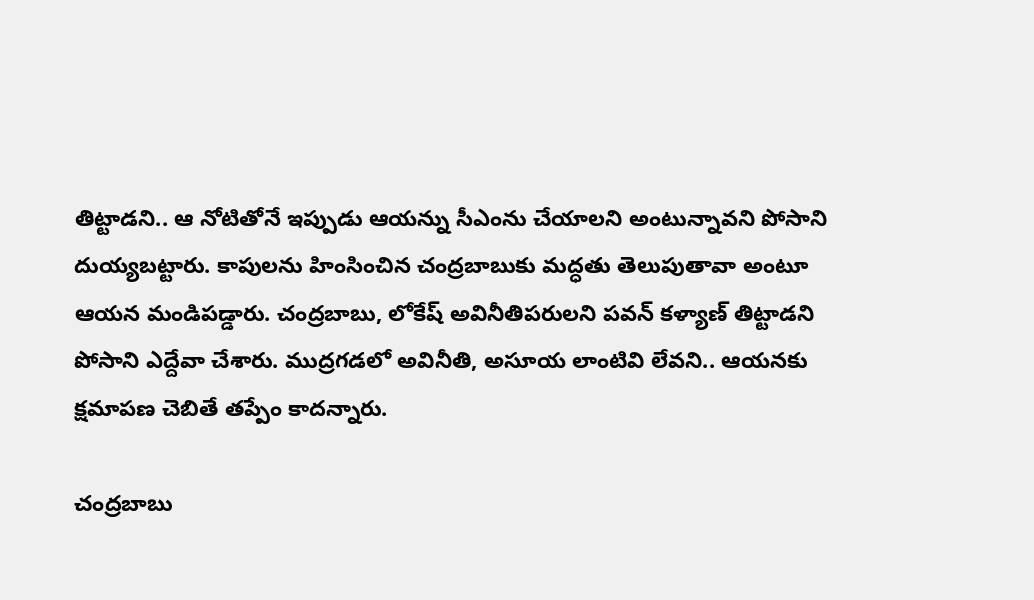తిట్టాడని.. ఆ నోటితోనే ఇప్పుడు ఆయన్ను సీఎంను చేయాలని అంటున్నావని పోసాని దుయ్యబట్టారు. కాపులను హింసించిన చంద్రబాబుకు మద్ధతు తెలుపుతావా అంటూ ఆయన మండిపడ్డారు. చంద్రబాబు, లోకేష్ అవినీతిపరులని పవన్ కళ్యాణ్ తిట్టాడని పోసాని ఎద్దేవా చేశారు. ముద్రగడలో అవినీతి, అసూయ లాంటివి లేవని.. ఆయనకు క్షమాపణ చెబితే తప్పేం కాదన్నారు.

చంద్రబాబు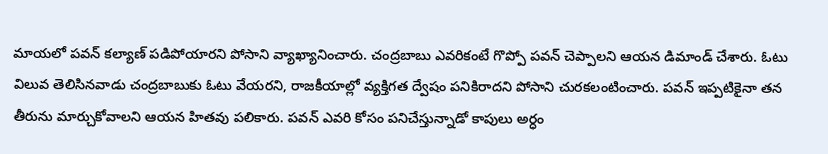మాయలో పవన్ కల్యాణ్ పడిపోయారని పోసాని వ్యాఖ్యానించారు. చంద్రబాబు ఎవరికంటే గొప్పో పవన్ చెప్పాలని ఆయన డిమాండ్ చేశారు. ఓటు విలువ తెలిసినవాడు చంద్రబాబుకు ఓటు వేయరని, రాజకీయాల్లో వ్యక్తిగత ద్వేషం పనికిరాదని పోసాని చురకలంటించారు. పవన్ ఇప్పటికైనా తన తీరును మార్చుకోవాలని ఆయన హితవు పలికారు. పవన్ ఎవరి కోసం పనిచేస్తున్నాడో కాపులు అర్ధం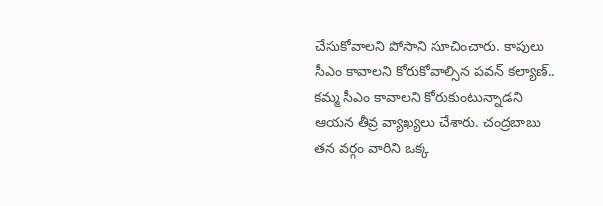చేసుకోవాలని పోసాని సూచించారు. కాపులు సీఎం కావాలని కోరుకోవాల్సిన పవన్ కల్యాణ్.. కమ్మ సీఎం కావాలని కోరుకుంటున్నాడని ఆయన తీవ్ర వ్యాఖ్యలు చేశారు. చంద్రబాబు తన వర్గం వారిని ఒక్క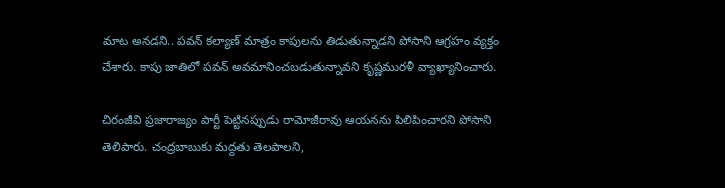మాట అనడని.. పవన్ కల్యాణ్ మాత్రం కాపులను తిడుతున్నాడని పోసాని ఆగ్రహం వ్యక్తం చేశారు. కాపు జాతిలో పవన్ అవమానించబడుతున్నావని కృష్ణమురళీ వ్యాఖ్యానించారు.

చిరంజీవి ప్రజారాజ్యం పార్టీ పెట్టినప్పుడు రామోజీరావు ఆయనను పిలిపించారని పోసాని తెలిపారు. చంద్రబాబుకు మద్దతు తెలపాలని,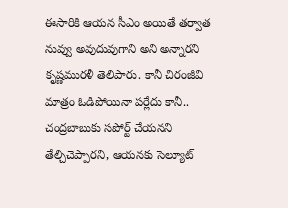ఈసారికి ఆయన సీఎం అయితే తర్వాత నువ్వు అవుదువుగాని అని అన్నారని కృష్ణమురళీ తెలిపారు. కానీ చిరంజీవి మాత్రం ఓడిపోయినా పర్లేదు కానీ.. చంద్రబాబుకు సపోర్ట్ చేయనని తేల్చిచెప్పారని, ఆయనకు సెల్యూట్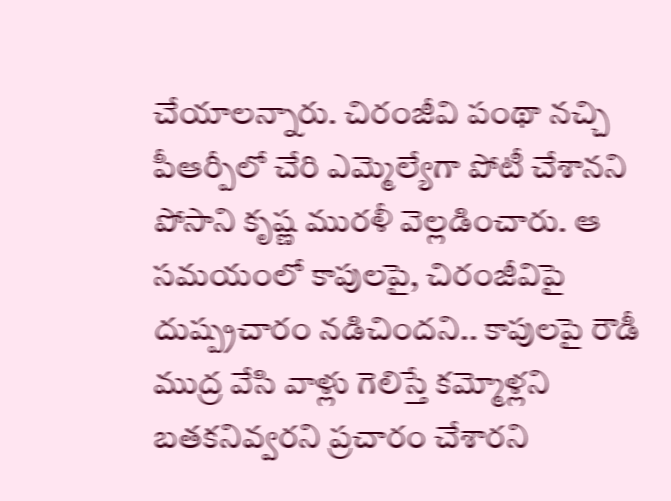చేయాలన్నారు. చిరంజీవి పంథా నచ్చి పీఆర్పీలో చేరి ఎమ్మెల్యేగా పోటీ చేశానని పోసాని కృష్ణ మురళీ వెల్లడించారు. ఆ సమయంలో కాపులపై, చిరంజీవిపై దుష్ప్రచారం నడిచిందని.. కాపులపై రౌడీ ముద్ర వేసి వాళ్లు గెలిస్తే కమ్మోళ్లని బతకనివ్వరని ప్రచారం చేశారని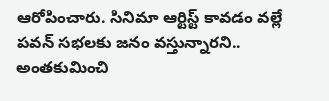ఆరోపించారు. సినిమా ఆర్టిస్ట్ కావడం వల్లే పవన్ సభలకు జనం వస్తున్నారని.. అంతకుమించి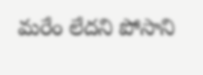మరేం లేదని పోసాని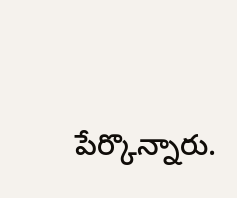పేర్కొన్నారు.